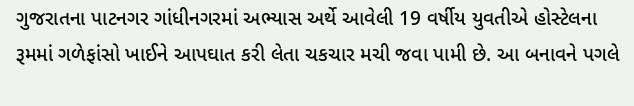ગુજરાતના પાટનગર ગાંધીનગરમાં અભ્યાસ અર્થે આવેલી 19 વર્ષીય યુવતીએ હોસ્ટેલના રૂમમાં ગળેફાંસો ખાઈને આપઘાત કરી લેતા ચકચાર મચી જવા પામી છે. આ બનાવને પગલે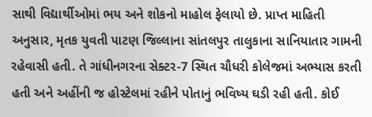સાથી વિદ્યાર્થીઓમાં ભય અને શોકનો માહોલ ફેલાયો છે. પ્રાપ્ત માહિતી અનુસાર, મૃતક યુવતી પાટણ જિલ્લાના સાંતલપુર તાલુકાના સાનિયાતાર ગામની રહેવાસી હતી. તે ગાંધીનગરના સેક્ટર-7 સ્થિત ચૌધરી કોલેજમાં અભ્યાસ કરતી હતી અને અહીંની જ હોસ્ટેલમાં રહીને પોતાનું ભવિષ્ય ઘડી રહી હતી. કોઈ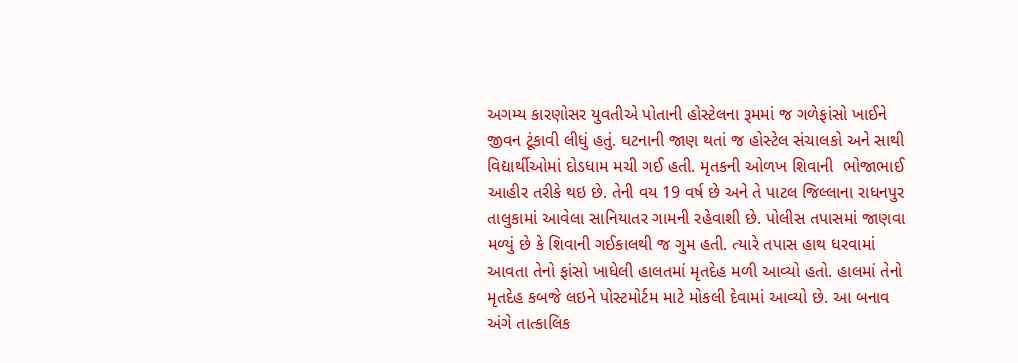અગમ્ય કારણોસર યુવતીએ પોતાની હોસ્ટેલના રૂમમાં જ ગળેફાંસો ખાઈને જીવન ટૂંકાવી લીધું હતું. ઘટનાની જાણ થતાં જ હોસ્ટેલ સંચાલકો અને સાથી વિદ્યાર્થીઓમાં દોડધામ મચી ગઈ હતી. મૃતકની ઓળખ શિવાની  ભોજાભાઈ આહીર તરીકે થઇ છે. તેની વય 19 વર્ષ છે અને તે પાટલ જિલ્લાના રાધનપુર તાલુકામાં આવેલા સાનિયાતર ગામની રહેવાશી છે. પોલીસ તપાસમાં જાણવા મળ્યું છે કે શિવાની ગઈકાલથી જ ગુમ હતી. ત્યારે તપાસ હાથ ધરવામાં આવતા તેનો ફાંસો ખાધેલી હાલતમાં મૃતદેહ મળી આવ્યો હતો. હાલમાં તેનો મૃતદેહ કબજે લઇને પોસ્ટમોર્ટમ માટે મોકલી દેવામાં આવ્યો છે. આ બનાવ અંગે તાત્કાલિક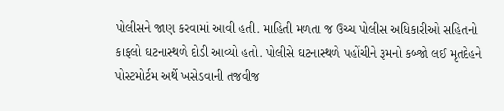પોલીસને જાણ કરવામાં આવી હતી. માહિતી મળતા જ ઉચ્ચ પોલીસ અધિકારીઓ સહિતનો કાફલો ઘટનાસ્થળે દોડી આવ્યો હતો. પોલીસે ઘટનાસ્થળે પહોંચીને રૂમનો કબ્જો લઈ મૃતદેહને પોસ્ટમોર્ટમ અર્થે ખસેડવાની તજવીજ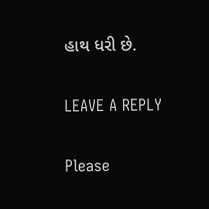હાથ ધરી છે.

LEAVE A REPLY

Please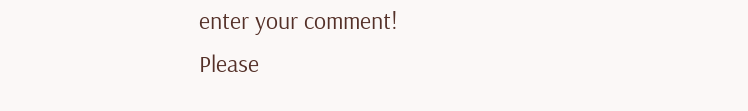enter your comment!
Please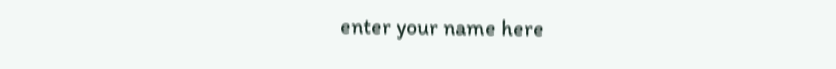enter your name here